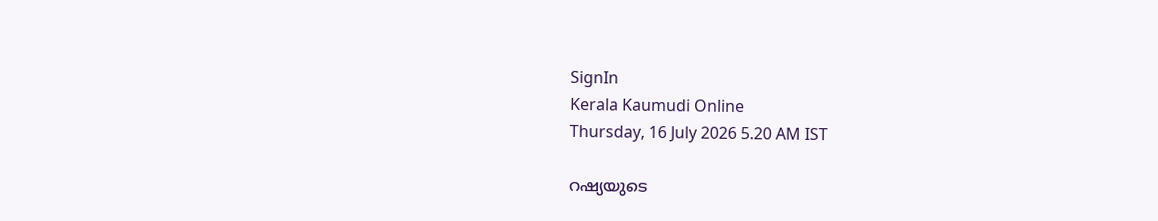SignIn
Kerala Kaumudi Online
Thursday, 16 July 2026 5.20 AM IST

റഷ്യയുടെ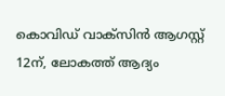കൊവിഡ് വാക്സിൻ ആഗസ്റ്റ് 12ന്, ലോകത്ത് ആദ്യം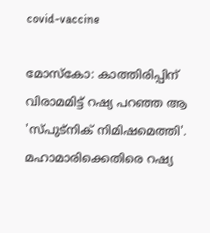covid-vaccine

മോസ്കോ: കാത്തിരിപ്പിന് വിരാമമിട്ട് റഷ്യ പറഞ്ഞ ആ 'സ്‌പുട്നിക് നിമിഷമെത്തി'. മഹാമാരിക്കെതിരെ റഷ്യ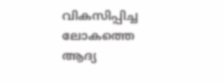വികസിപ്പിച്ച ലോകത്തെ ആദ്യ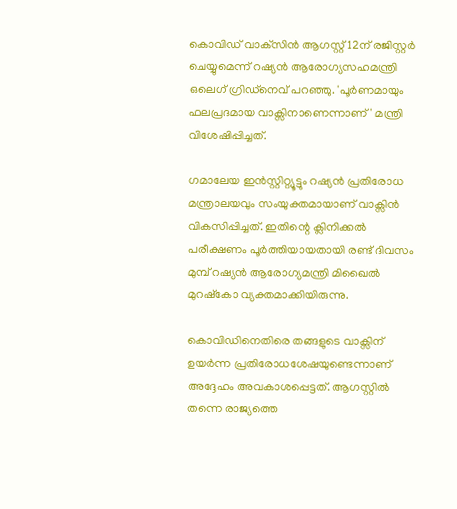കൊവിഡ് വാക്‌സിൻ ആഗസ്റ്റ് 12ന് രജിസ്റ്റർ ചെയ്യുമെന്ന് റഷ്യൻ ആരോഗ്യസഹമന്ത്രി ഒലെഗ് ഗ്രിഡ്നെവ് പറഞ്ഞു. 'പൂർണമായും ഫലപ്രദമായ വാക്സിനാണെന്നാണ്' മന്ത്രി വിശേഷിപ്പിച്ചത്.

ഗമാലേയ ഇൻസ്റ്റിറ്റ്യൂട്ടും റഷ്യൻ പ്രതിരോധ മന്ത്രാലയവും സംയുക്തമായാണ് വാക്സിൻ വികസിപ്പിച്ചത്. ഇതിന്റെ ക്ലിനിക്കൽ പരീക്ഷണം പൂർത്തിയായതായി രണ്ട് ദിവസം മുമ്പ് റഷ്യൻ ആരോഗ്യമന്ത്രി മിഖൈൽ മുറഷ്കോ വ്യക്തമാക്കിയിരുന്നു.

കൊവിഡിനെതിരെ തങ്ങളുടെ വാക്സിന് ഉയർന്ന പ്രതിരോധശേഷയുണ്ടെന്നാണ് അദ്ദേഹം അവകാശപ്പെട്ടത്. ആഗസ്റ്റിൽ തന്നെ രാജ്യത്തെ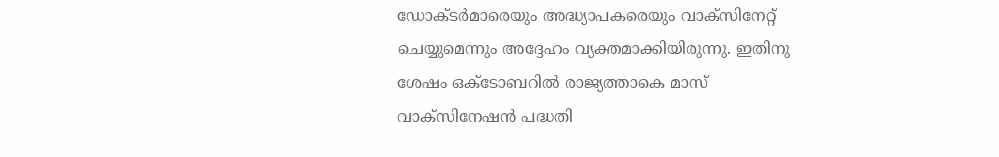ഡോക്ടർമാരെയും അദ്ധ്യാപകരെയും വാക്സിനേറ്റ് ചെയ്യുമെന്നും അദ്ദേഹം വ്യക്തമാക്കിയിരുന്നു. ഇതിനു ശേഷം ഒക്ടോബറിൽ രാജ്യത്താകെ മാസ് വാക്സിനേഷൻ പദ്ധതി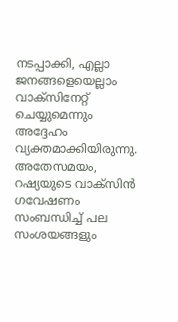നടപ്പാക്കി, എല്ലാ ജനങ്ങളെയെല്ലാം വാക്സിനേറ്റ് ചെയ്യുമെന്നും അദ്ദേഹം വ്യക്തമാക്കിയിരുന്നു. അതേസമയം, റഷ്യയുടെ വാക്സിൻ ഗവേഷണം സംബന്ധിച്ച് പല സംശയങ്ങളും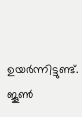ഉയർന്നിട്ടുണ്ട്.
ജൂൺ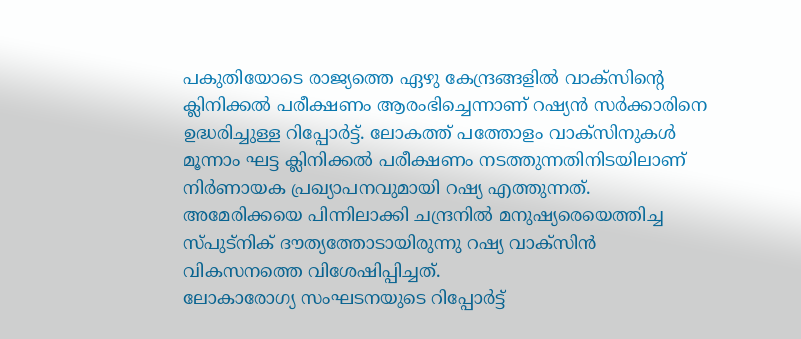പകുതിയോടെ രാജ്യത്തെ ഏഴു കേന്ദ്രങ്ങളിൽ വാക്സിന്റെ ക്ലിനിക്കൽ പരീക്ഷണം ആരംഭിച്ചെന്നാണ് റഷ്യൻ സർക്കാരിനെ ഉദ്ധരിച്ചുള്ള റിപ്പോർട്ട്. ലോകത്ത് പത്തോളം വാക്സിനുകൾ മൂന്നാം ഘട്ട ക്ലിനിക്കൽ പരീക്ഷണം നടത്തുന്നതിനിടയിലാണ് നിർണായക പ്രഖ്യാപനവുമായി റഷ്യ എത്തുന്നത്. അമേരിക്കയെ പിന്നിലാക്കി ചന്ദ്രനിൽ മനുഷ്യരെയെത്തിച്ച സ്‌പുട്നിക് ദൗത്യത്തോടായിരുന്നു റഷ്യ വാക്സിൻ വികസനത്തെ വിശേഷിപ്പിച്ചത്.
ലോകാരോഗ്യ സംഘടനയുടെ റിപ്പോർട്ട്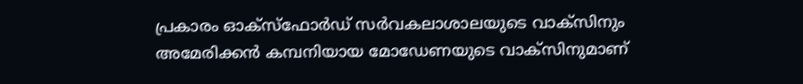പ്രകാരം ഓക്സ്‌ഫോർഡ് സർവകലാശാലയുടെ വാക്‌സിനും അമേരിക്കൻ കമ്പനിയായ മോഡേണയുടെ വാക്‌സിനുമാണ്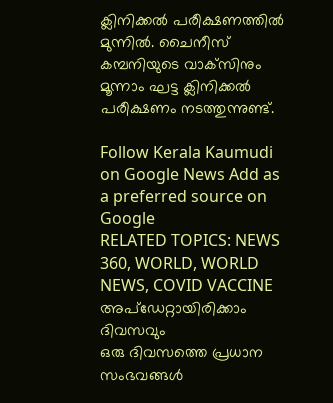ക്ലിനിക്കൽ പരീക്ഷണത്തിൽ മുന്നിൽ. ചൈനീസ് കമ്പനിയുടെ വാക്‌സിനും മൂന്നാം ഘട്ട ക്ലിനിക്കൽ പരീക്ഷണം നടത്തുന്നുണ്ട്.

Follow Kerala Kaumudi on Google News Add as a preferred source on Google
RELATED TOPICS: NEWS 360, WORLD, WORLD NEWS, COVID VACCINE
അപ്ഡേറ്റായിരിക്കാം ദിവസവും
ഒരു ദിവസത്തെ പ്രധാന സംഭവങ്ങൾ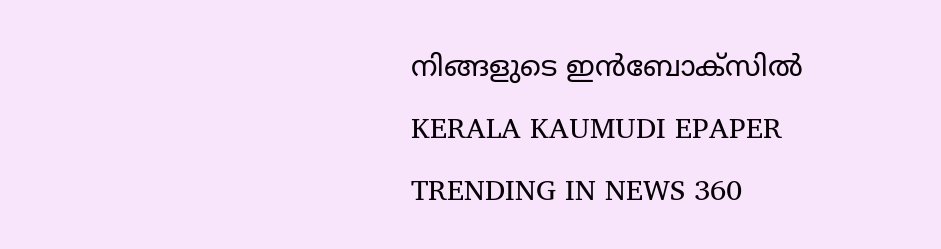നിങ്ങളുടെ ഇൻബോക്സിൽ
KERALA KAUMUDI EPAPER
TRENDING IN NEWS 360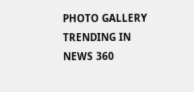PHOTO GALLERY
TRENDING IN NEWS 360